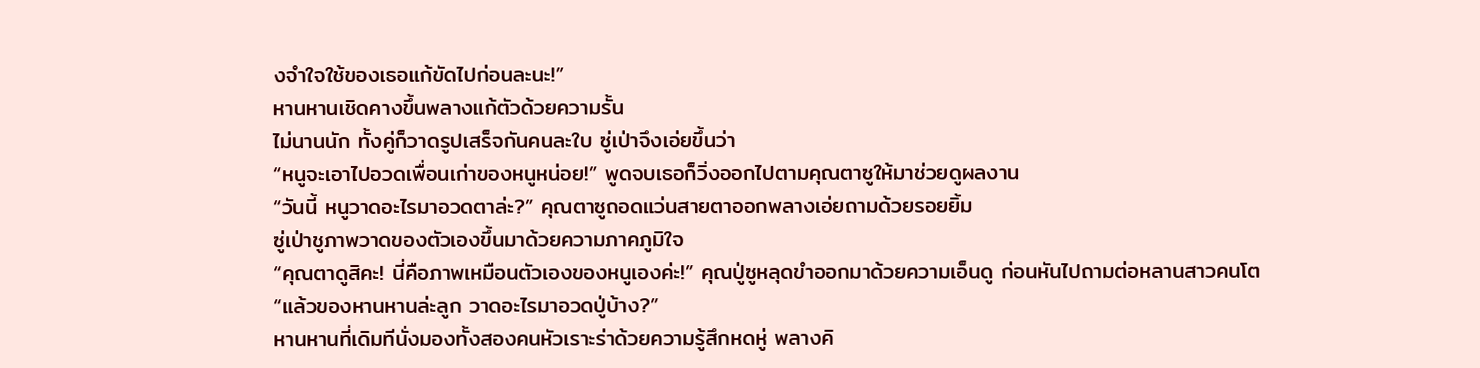งจำใจใช้ของเธอแก้ขัดไปก่อนละนะ!”
หานหานเชิดคางขึ้นพลางแก้ตัวด้วยความรั้น
ไม่นานนัก ทั้งคู่ก็วาดรูปเสร็จกันคนละใบ ซู่เป่าจึงเอ่ยขึ้นว่า
“หนูจะเอาไปอวดเพื่อนเก่าของหนูหน่อย!” พูดจบเธอก็วิ่งออกไปตามคุณตาซูให้มาช่วยดูผลงาน
“วันนี้ หนูวาดอะไรมาอวดตาล่ะ?” คุณตาซูถอดแว่นสายตาออกพลางเอ่ยถามด้วยรอยยิ้ม
ซู่เป่าชูภาพวาดของตัวเองขึ้นมาด้วยความภาคภูมิใจ
“คุณตาดูสิคะ! นี่คือภาพเหมือนตัวเองของหนูเองค่ะ!” คุณปู่ซูหลุดขำออกมาด้วยความเอ็นดู ก่อนหันไปถามต่อหลานสาวคนโต
“แล้วของหานหานล่ะลูก วาดอะไรมาอวดปู่บ้าง?”
หานหานที่เดิมทีนั่งมองทั้งสองคนหัวเราะร่าด้วยความรู้สึกหดหู่ พลางคิ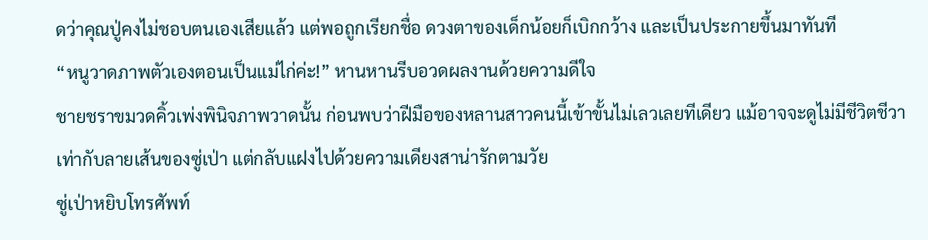ดว่าคุณปู่คงไม่ชอบตนเองเสียแล้ว แต่พอถูกเรียกชื่อ ดวงตาของเด็กน้อยก็เบิกกว้าง และเป็นประกายขึ้นมาทันที
“หนูวาดภาพตัวเองตอนเป็นแม่ไก่ค่ะ!” หานหานรีบอวดผลงานด้วยความดีใจ
ชายชราขมวดคิ้วเพ่งพินิจภาพวาดนั้น ก่อนพบว่าฝีมือของหลานสาวคนนี้เข้าขั้นไม่เลวเลยทีเดียว แม้อาจจะดูไม่มีชีวิตชีวาเท่ากับลายเส้นของซู่เป่า แต่กลับแฝงไปด้วยความเดียงสาน่ารักตามวัย
ซู่เป่าหยิบโทรศัพท์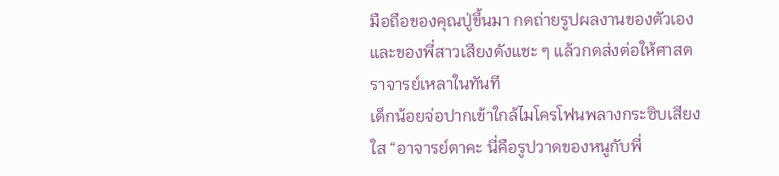มือถือของคุณปู่ขึ้นมา กดถ่ายรูปผลงานของตัวเองและของพี่สาวเสียงดังแชะ ๆ แล้วกดส่งต่อให้ศาสตราจารย์เหลาในทันที
เด็กน้อยจ่อปากเข้าใกล้ไมโครโฟนพลางกระซิบเสียงใส “อาจารย์ตาคะ นี่คือรูปวาดของหนูกับพี่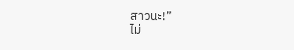สาวนะ!”
ไม่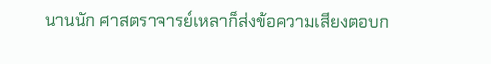นานนัก ศาสตราจารย์เหลาก็ส่งข้อความเสียงตอบก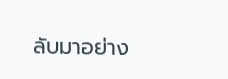ลับมาอย่าง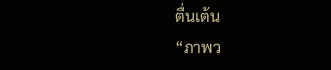ตื่นเต้น
“ภาพว